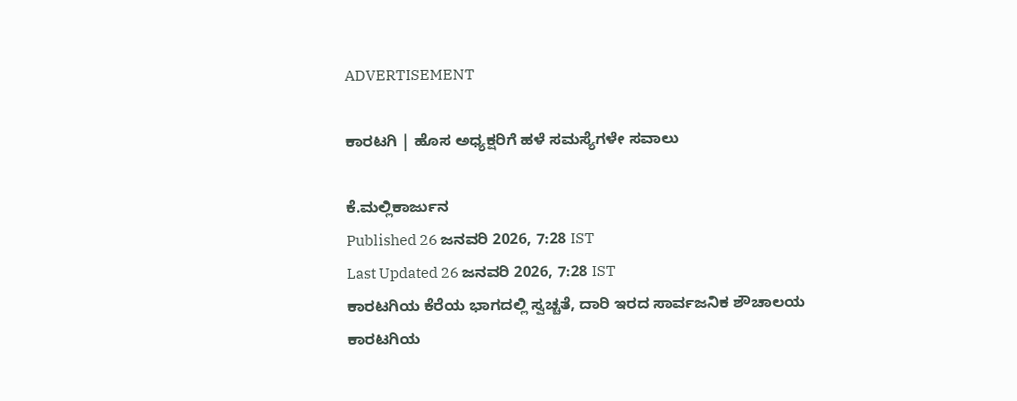ADVERTISEMENT

ಕಾರಟಗಿ | ಹೊಸ ಅಧ್ಯಕ್ಷರಿಗೆ ಹಳೆ ಸಮಸ್ಯೆಗಳೇ ಸವಾಲು

ಕೆ.ಮಲ್ಲಿಕಾರ್ಜುನ
Published 26 ಜನವರಿ 2026, 7:28 IST
Last Updated 26 ಜನವರಿ 2026, 7:28 IST
ಕಾರಟಗಿಯ ಕೆರೆಯ ಭಾಗದಲ್ಲಿ ಸ್ವಚ್ಚತೆ, ದಾರಿ ಇರದ ಸಾರ್ವಜನಿಕ ಶೌಚಾಲಯ
ಕಾರಟಗಿಯ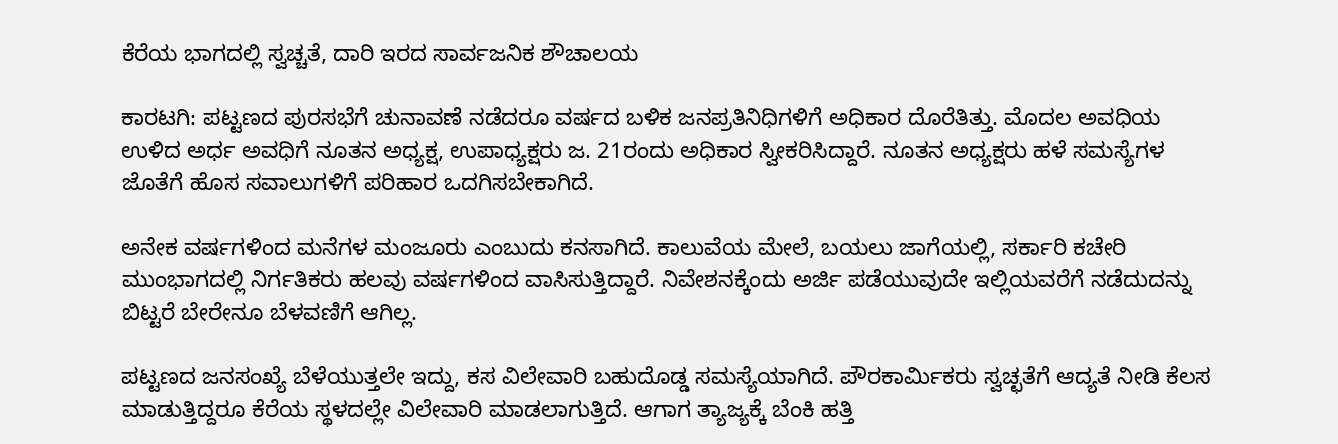ಕೆರೆಯ ಭಾಗದಲ್ಲಿ ಸ್ವಚ್ಚತೆ, ದಾರಿ ಇರದ ಸಾರ್ವಜನಿಕ ಶೌಚಾಲಯ

ಕಾರಟಗಿ: ಪಟ್ಟಣದ ಪುರಸಭೆಗೆ ಚುನಾವಣೆ ನಡೆದರೂ ವರ್ಷದ ಬಳಿಕ ಜನಪ್ರತಿನಿಧಿಗಳಿಗೆ ಅಧಿಕಾರ ದೊರೆತಿತ್ತು. ಮೊದಲ ಅವಧಿಯ ಉಳಿದ ಅರ್ಧ ಅವಧಿಗೆ ನೂತನ ಅಧ್ಯಕ್ಷ, ಉಪಾಧ್ಯಕ್ಷರು ಜ. 21ರಂದು ಅಧಿಕಾರ ಸ್ವೀಕರಿಸಿದ್ದಾರೆ. ನೂತನ ಅಧ್ಯಕ್ಷರು ಹಳೆ ಸಮಸ್ಯೆಗಳ ಜೊತೆಗೆ ಹೊಸ ಸವಾಲುಗಳಿಗೆ ಪರಿಹಾರ ಒದಗಿಸಬೇಕಾಗಿದೆ.

ಅನೇಕ ವರ್ಷಗಳಿಂದ ಮನೆಗಳ ಮಂಜೂರು ಎಂಬುದು ಕನಸಾಗಿದೆ. ಕಾಲುವೆಯ ಮೇಲೆ, ಬಯಲು ಜಾಗೆಯಲ್ಲಿ, ಸರ್ಕಾರಿ ಕಚೇರಿ ಮುಂಭಾಗದಲ್ಲಿ ನಿರ್ಗತಿಕರು ಹಲವು ವರ್ಷಗಳಿಂದ ವಾಸಿಸುತ್ತಿದ್ದಾರೆ. ನಿವೇಶನಕ್ಕೆಂದು ಅರ್ಜಿ ಪಡೆಯುವುದೇ ಇಲ್ಲಿಯವರೆಗೆ ನಡೆದುದನ್ನು ಬಿಟ್ಟರೆ ಬೇರೇನೂ ಬೆಳವಣಿಗೆ ಆಗಿಲ್ಲ.

ಪಟ್ಟಣದ ಜನಸಂಖ್ಯೆ ಬೆಳೆಯುತ್ತಲೇ ಇದ್ದು, ಕಸ ವಿಲೇವಾರಿ ಬಹುದೊಡ್ಡ ಸಮಸ್ಯೆಯಾಗಿದೆ. ಪೌರಕಾರ್ಮಿಕರು ಸ್ವಚ್ಛತೆಗೆ ಆದ್ಯತೆ ನೀಡಿ ಕೆಲಸ ಮಾಡುತ್ತಿದ್ದರೂ ಕೆರೆಯ ಸ್ಥಳದಲ್ಲೇ ವಿಲೇವಾರಿ ಮಾಡಲಾಗುತ್ತಿದೆ. ಆಗಾಗ ತ್ಯಾಜ್ಯಕ್ಕೆ ಬೆಂಕಿ ಹತ್ತಿ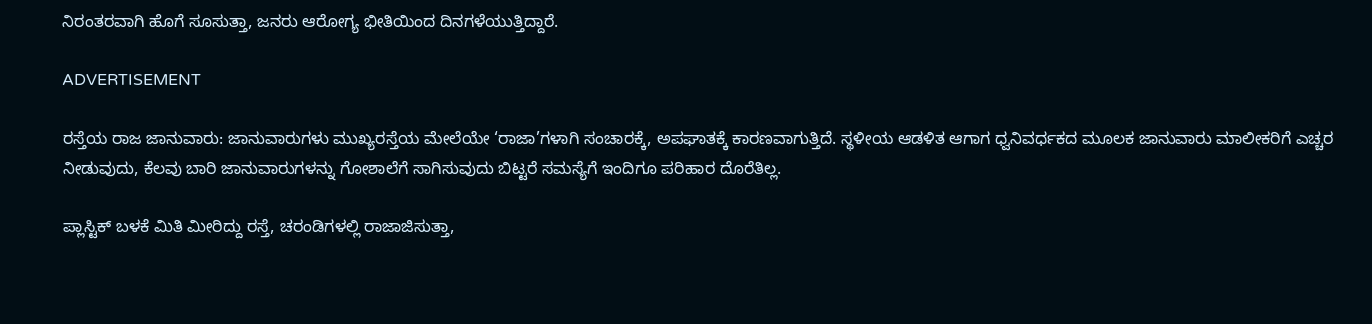ನಿರಂತರವಾಗಿ ಹೊಗೆ ಸೂಸುತ್ತಾ, ಜನರು ಆರೋಗ್ಯ ಭೀತಿಯಿಂದ ದಿನಗಳೆಯುತ್ತಿದ್ದಾರೆ.

ADVERTISEMENT

ರಸ್ತೆಯ ರಾಜ ಜಾನುವಾರು: ಜಾನುವಾರುಗಳು ಮುಖ್ಯರಸ್ತೆಯ ಮೇಲೆಯೇ ‘ರಾಜಾ’ಗಳಾಗಿ ಸಂಚಾರಕ್ಕೆ, ಅಪಘಾತಕ್ಕೆ ಕಾರಣವಾಗುತ್ತಿದೆ. ಸ್ಥಳೀಯ ಆಡಳಿತ ಆಗಾಗ ಧ್ವನಿವರ್ಧಕದ ಮೂಲಕ ಜಾನುವಾರು ಮಾಲೀಕರಿಗೆ ಎಚ್ಚರ ನೀಡುವುದು, ಕೆಲವು ಬಾರಿ ಜಾನುವಾರುಗಳನ್ನು ಗೋಶಾಲೆಗೆ ಸಾಗಿಸುವುದು ಬಿಟ್ಟರೆ ಸಮಸ್ಯೆಗೆ ಇಂದಿಗೂ ಪರಿಹಾರ ದೊರೆತಿಲ್ಲ.

ಪ್ಲಾಸ್ಟಿಕ್‌ ಬಳಕೆ ಮಿತಿ ಮೀರಿದ್ದು ರಸ್ತೆ, ಚರಂಡಿಗಳಲ್ಲಿ ರಾಜಾಜಿಸುತ್ತಾ,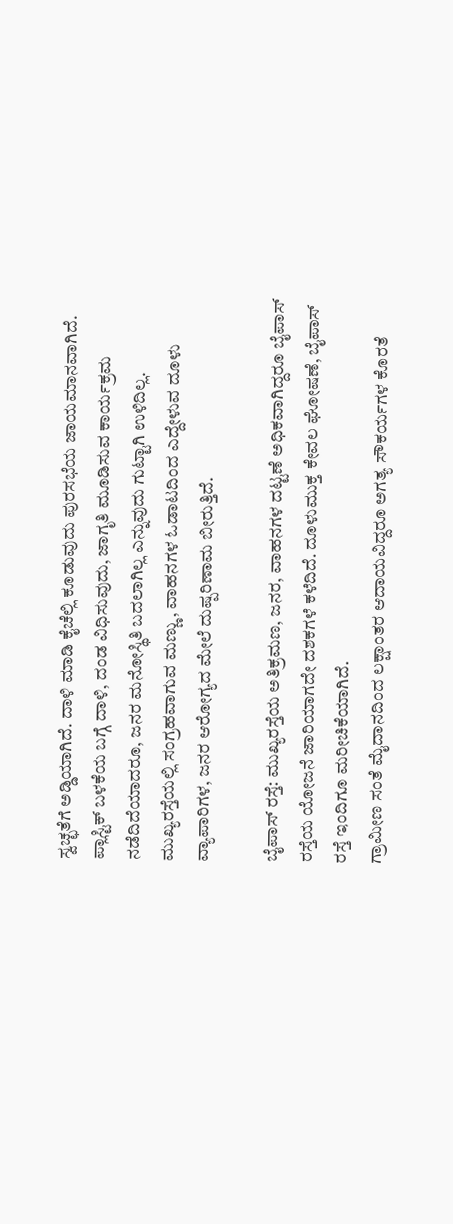ಸ್ವಚ್ಛತೆಗೆ ಅಡ್ಡಿಯಾಗಿದೆ. ದಾಳಿ ಮಾಡಿ ಕೈಚೆಲ್ಲಿ ಕೂಡುವುದು ಪುರಸಭೆಯ ಜಾಯಮಾನವಾಗಿದೆ. ಪ್ಲಾಸ್ಟಿಕ್‌ ಬಳಕೆಯ ಬಗ್ಗೆ ದಾಳಿ, ದಂಡ ವಿಧಿಸುವುದು, ಜಾಗೃತಿ ಮೂಡಿಸುವ ಕಾರ್ಯಕ್ರಮ ನಡೆದಿದೆಯಾದರೂ, ಜನರ ಮನೋಸ್ಥಿತಿ ಬದಲಾಗಿಲ್ಲ ಎನ್ನುವುದು ಗುಟ್ಟಾಗಿ ಉಳಿದಿಲ್ಲ. ಮುಖ್ಯರಸ್ತೆಯಲ್ಲಿ ಸಂಗ್ರಹವಾಗುವ ಮಣ್ಣು, ವಾಹನಗಳ ಓಡಾಟದಿಂದ ಎದ್ದೇಳುವ ದೂಳು ವ್ಯಾಪಾರಿಗಳ, ಜನರ ಆರೋಗ್ಯದ ಮೇಲೆ ದುಷ್ಪರಿಣಾಮ ಬೀರುತ್ತಿದೆ.

ಬೈಪಾಸ್‌ ರಸ್ತೆ: ಮುಖ್ಯರಸ್ತೆಯ ಅತಿಕ್ರಮಣ, ಜನರ, ವಾಹನಗಳ ದಟ್ಟಣೆ ಅಧಿಕವಾಗಿದ್ದರೂ ಬೈಪಾಸ್‌ ರಸ್ತೆಯ ಯೋಜನೆ ಜಾರಿಯಾಗದೇ ದಶಕಗಳೆ ಕಳೆದಿದೆ. ದೂಳುಮುಕ್ತ ಕೇವಲ ಘೋಷಣೆ, ಬೈಪಾಸ್ ರಸ್ತೆ ಇಂದಿಗೂ ಮರೀಚಿಕೆಯಾಗಿದೆ.
ಗ್ರಾಮೀಣ ಸಂತೆ ಮೈದಾನದಿಂದ ಲಕ್ಷಾಂತರ ಆದಾಯವಿದ್ದರೂ ಅಗತ್ಯ ಸೌಕರ್ಯಗಳ ಕೊರತೆ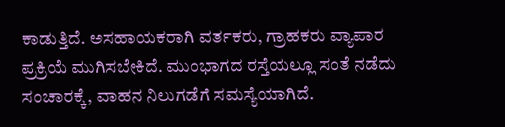ಕಾಡುತ್ತಿದೆ. ಅಸಹಾಯಕರಾಗಿ ವರ್ತಕರು, ಗ್ರಾಹಕರು ವ್ಯಾಪಾರ ಪ್ರಕ್ರಿಯೆ ಮುಗಿಸಬೇಕಿದೆ. ಮುಂಭಾಗದ ರಸ್ತೆಯಲ್ಲೂ ಸಂತೆ ನಡೆದು ಸಂಚಾರಕ್ಕೆ, ವಾಹನ ನಿಲುಗಡೆಗೆ ಸಮಸ್ಯೆಯಾಗಿದೆ.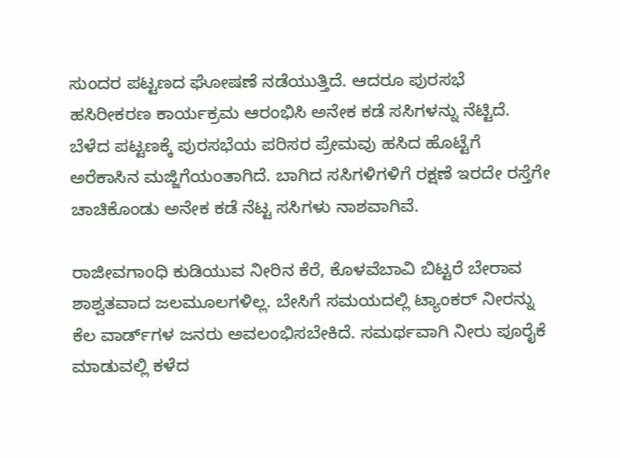ಸುಂದರ ಪಟ್ಟಣದ ಘೋಷಣೆ ನಡೆಯುತ್ತಿದೆ. ಆದರೂ ಪುರಸಭೆ ಹಸಿರೀಕರಣ ಕಾರ್ಯಕ್ರಮ ಆರಂಭಿಸಿ ಅನೇಕ ಕಡೆ ಸಸಿಗಳನ್ನು ನೆಟ್ಟಿದೆ. ಬೆಳೆದ ಪಟ್ಟಣಕ್ಕೆ ಪುರಸಭೆಯ ಪರಿಸರ ಪ್ರೇಮವು ಹಸಿದ ಹೊಟ್ಟೆಗೆ ಅರೆಕಾಸಿನ ಮಜ್ಜಿಗೆಯಂತಾಗಿದೆ. ಬಾಗಿದ ಸಸಿಗಳಿಗಳಿಗೆ ರಕ್ಷಣೆ ಇರದೇ ರಸ್ತೆಗೇ ಚಾಚಿಕೊಂಡು ಅನೇಕ ಕಡೆ ನೆಟ್ಟ ಸಸಿಗಳು ನಾಶವಾಗಿವೆ.

ರಾಜೀವಗಾಂಧಿ ಕುಡಿಯುವ ನೀರಿನ ಕೆರೆ, ಕೊಳವೆಬಾವಿ ಬಿಟ್ಟರೆ ಬೇರಾವ ಶಾಶ್ವತವಾದ ಜಲಮೂಲಗಳಿಲ್ಲ. ಬೇಸಿಗೆ ಸಮಯದಲ್ಲಿ ಟ್ಯಾಂಕರ್‌ ನೀರನ್ನು ಕೆಲ ವಾರ್ಡ್‌ಗಳ ಜನರು ಅವಲಂಭಿಸಬೇಕಿದೆ. ಸಮರ್ಥವಾಗಿ ನೀರು ಪೂರೈಕೆ ಮಾಡುವಲ್ಲಿ ಕಳೆದ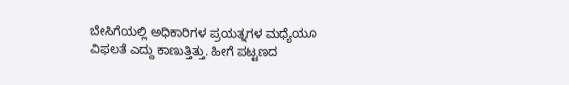ಬೇಸಿಗೆಯಲ್ಲಿ ಅಧಿಕಾರಿಗಳ ಪ್ರಯತ್ನಗಳ ಮಧ್ಯೆಯೂ ವಿಫಲತೆ ಎದ್ದು ಕಾಣುತ್ತಿತ್ತು. ಹೀಗೆ ಪಟ್ಟಣದ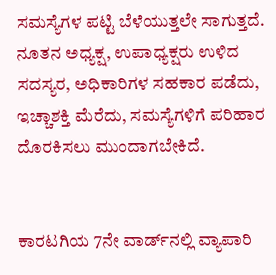ಸಮಸ್ಯೆಗಳ ಪಟ್ಟಿ ಬೆಳೆಯುತ್ತಲೇ ಸಾಗುತ್ತದೆ. ನೂತನ ಅಧ್ಯಕ್ಷ, ಉಪಾಧ್ಯಕ್ಷರು ಉಳಿದ ಸದಸ್ಯರ, ಅಧಿಕಾರಿಗಳ ಸಹಕಾರ ಪಡೆದು, ಇಚ್ಚಾಶಕ್ತಿ ಮೆರೆದು, ಸಮಸ್ಯೆಗಳಿಗೆ ಪರಿಹಾರ ದೊರಕಿಸಲು ಮುಂದಾಗಬೇಕಿದೆ.


ಕಾರಟಗಿಯ 7ನೇ ವಾರ್ಡ್‌ನಲ್ಲಿ ವ್ಯಾಪಾರಿ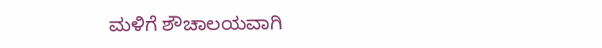ಮಳಿಗೆ ಶೌಚಾಲಯವಾಗಿ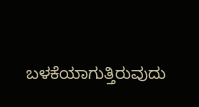ಬಳಕೆಯಾಗುತ್ತಿರುವುದು